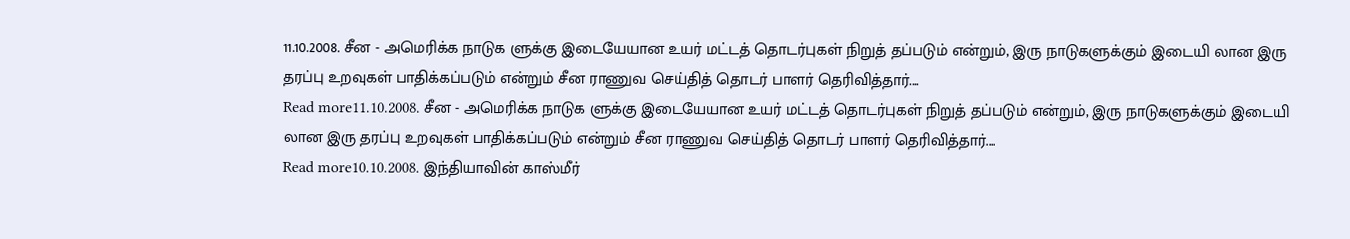11.10.2008. சீன - அமெரிக்க நாடுக ளுக்கு இடையேயான உயர் மட்டத் தொடர்புகள் நிறுத் தப்படும் என்றும், இரு நாடுகளுக்கும் இடையி லான இரு தரப்பு உறவுகள் பாதிக்கப்படும் என்றும் சீன ராணுவ செய்தித் தொடர் பாளர் தெரிவித்தார்....
Read more11.10.2008. சீன - அமெரிக்க நாடுக ளுக்கு இடையேயான உயர் மட்டத் தொடர்புகள் நிறுத் தப்படும் என்றும், இரு நாடுகளுக்கும் இடையி லான இரு தரப்பு உறவுகள் பாதிக்கப்படும் என்றும் சீன ராணுவ செய்தித் தொடர் பாளர் தெரிவித்தார்....
Read more10.10.2008. இந்தியாவின் காஸ்மீர்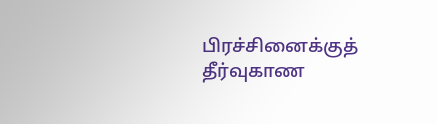பிரச்சினைக்குத் தீர்வுகாண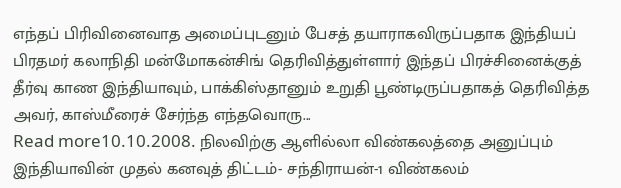எந்தப் பிரிவினைவாத அமைப்புடனும் பேசத் தயாராகவிருப்பதாக இந்தியப் பிரதமர் கலாநிதி மன்மோகன்சிங் தெரிவித்துள்ளார் இந்தப் பிரச்சினைக்குத் தீர்வு காண இந்தியாவும், பாக்கிஸ்தானும் உறுதி பூண்டிருப்பதாகத் தெரிவித்த அவர், காஸ்மீரைச் சேர்ந்த எந்தவொரு...
Read more10.10.2008. நிலவிற்கு ஆளில்லா விண்கலத்தை அனுப்பும் இந்தியாவின் முதல் கனவுத் திட்டம்- சந்திராயன்-1 விண்கலம்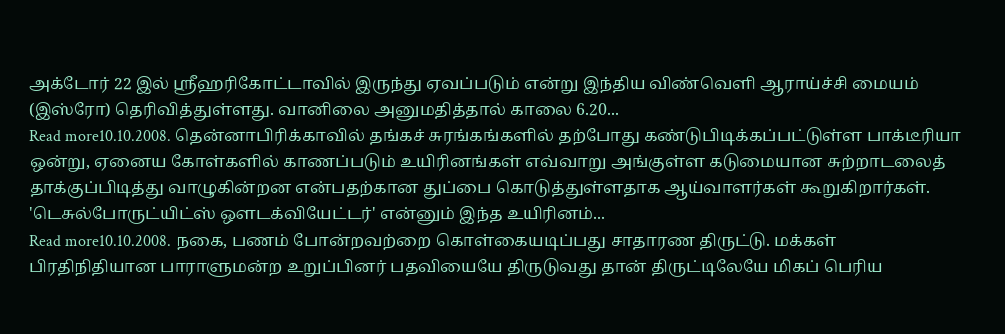அக்டோர் 22 இல் ஸ்ரீஹரிகோட்டாவில் இருந்து ஏவப்படும் என்று இந்திய விண்வெளி ஆராய்ச்சி மையம் (இஸ்ரோ) தெரிவித்துள்ளது. வானிலை அனுமதித்தால் காலை 6.20...
Read more10.10.2008. தென்னாபிரிக்காவில் தங்கச் சுரங்கங்களில் தற்போது கண்டுபிடிக்கப்பட்டுள்ள பாக்டீரியா ஒன்று, ஏனைய கோள்களில் காணப்படும் உயிரினங்கள் எவ்வாறு அங்குள்ள கடுமையான சுற்றாடலைத் தாக்குப்பிடித்து வாழுகின்றன என்பதற்கான துப்பை கொடுத்துள்ளதாக ஆய்வாளர்கள் கூறுகிறார்கள். 'டெசுல்போருட்யிட்ஸ் ஔடக்வியேட்டர்' என்னும் இந்த உயிரினம்...
Read more10.10.2008. நகை, பணம் போன்றவற்றை கொள்கையடிப்பது சாதாரண திருட்டு. மக்கள் பிரதிநிதியான பாராளுமன்ற உறுப்பினர் பதவியையே திருடுவது தான் திருட்டிலேயே மிகப் பெரிய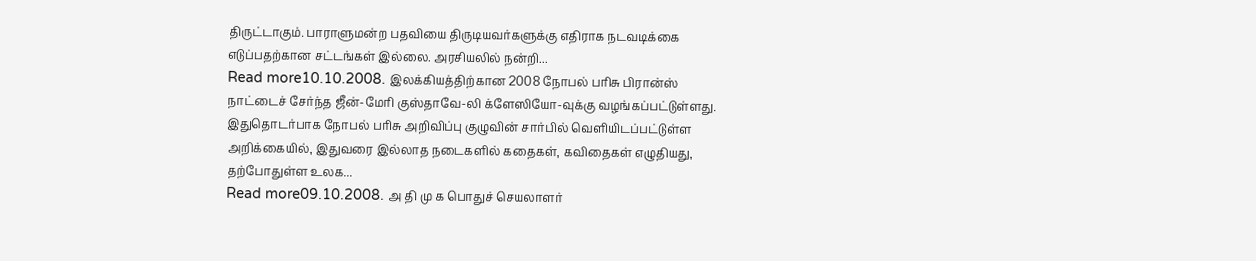திருட்டாகும். பாராளுமன்ற பதவியை திருடியவர்களுக்கு எதிராக நடவடிக்கை எடுப்பதற்கான சட்டங்கள் இல்லை. அரசியலில் நன்றி...
Read more10.10.2008. இலக்கியத்திற்கான 2008 நோபல் பரிசு பிரான்ஸ் நாட்டைச் சேர்ந்த ஜீன்-மேரி குஸ்தாவே-லி க்ளேஸியோ-வுக்கு வழங்கப்பட்டுள்ளது. இதுதொடர்பாக நோபல் பரிசு அறிவிப்பு குழுவின் சார்பில் வெளியிடப்பட்டுள்ள அறிக்கையில், இதுவரை இல்லாத நடைகளில் கதைகள், கவிதைகள் எழுதியது, தற்போதுள்ள உலக...
Read more09.10.2008. அ தி மு க பொதுச் செயலாளர்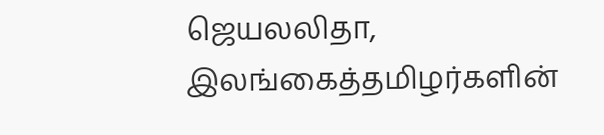ஜெயலலிதா, இலங்கைத்தமிழர்களின்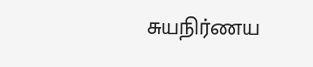சுயநிர்ணய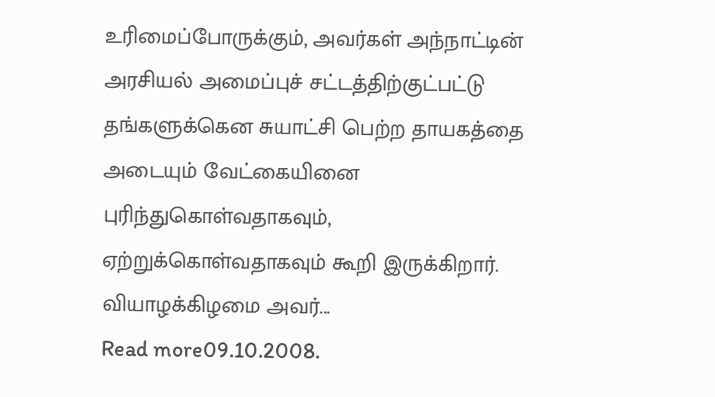உரிமைப்போருக்கும், அவர்கள் அந்நாட்டின் அரசியல் அமைப்புச் சட்டத்திற்குட்பட்டு தங்களுக்கென சுயாட்சி பெற்ற தாயகத்தை அடையும் வேட்கையினை புரிந்துகொள்வதாகவும், ஏற்றுக்கொள்வதாகவும் கூறி இருக்கிறார். வியாழக்கிழமை அவர்...
Read more09.10.2008.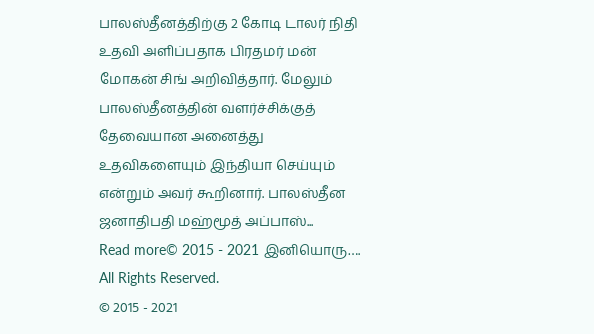பாலஸ்தீனத்திற்கு 2 கோடி டாலர் நிதி உதவி அளிப்பதாக பிரதமர் மன் மோகன் சிங் அறிவித்தார். மேலும் பாலஸ்தீனத்தின் வளர்ச்சிக்குத் தேவையான அனைத்து உதவிகளையும் இந்தியா செய்யும் என்றும் அவர் கூறினார். பாலஸ்தீன ஜனாதிபதி மஹ்மூத் அப்பாஸ்...
Read more© 2015 - 2021 இனியொரு…. All Rights Reserved.
© 2015 - 2021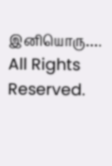இனியொரு…. All Rights Reserved.